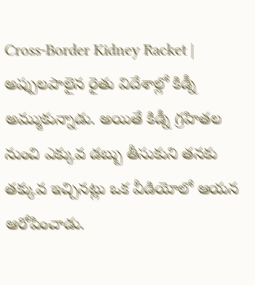Cross-Border Kidney Racket | అప్పులపాలైన రైతు విదేశాల్లో కిడ్నీ అమ్ముకున్నాడు. అయితే కిడ్నీ గ్రహితల నుంచి ఎక్కువ డబ్బు తీసుకుని తనకు తక్కువ ఇచ్చినట్లు ఒక వీడియోలో ఆయన ఆరోపించాడు.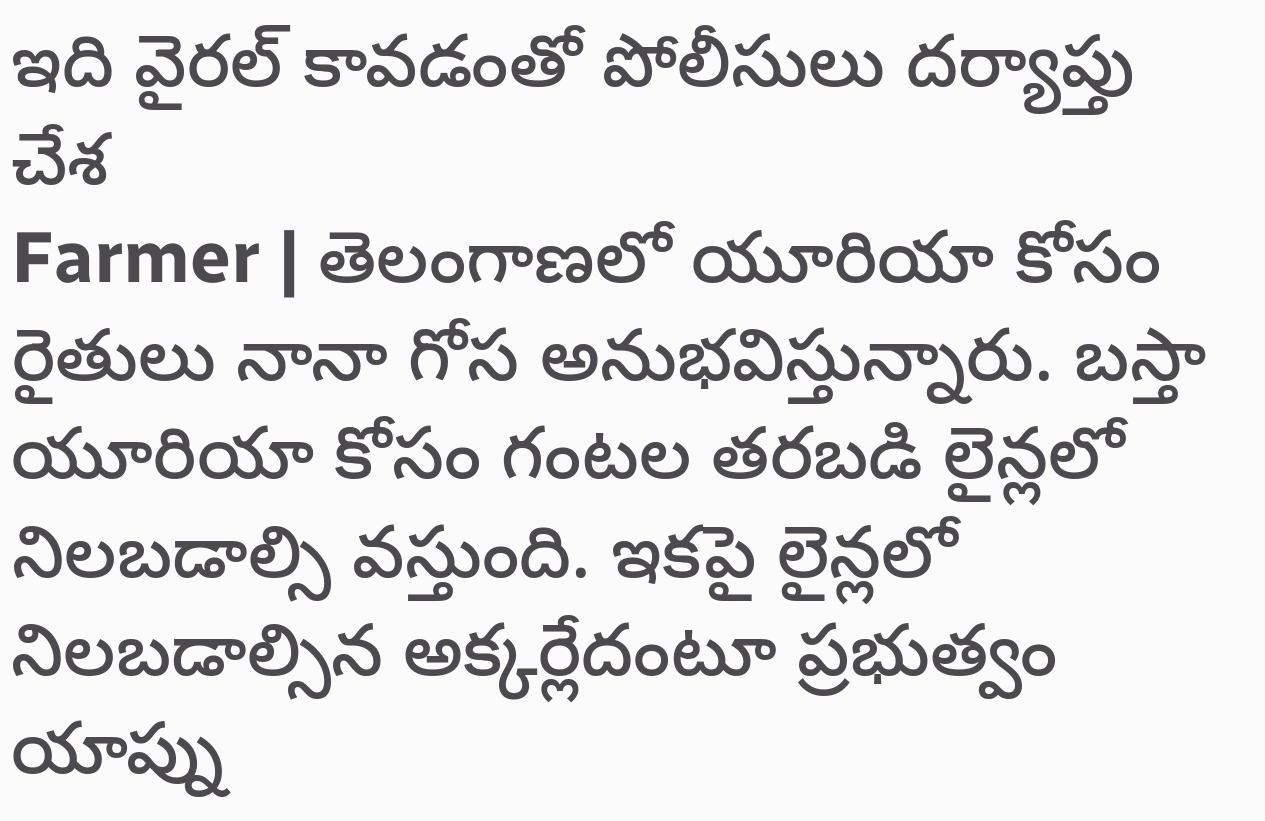ఇది వైరల్ కావడంతో పోలీసులు దర్యాప్తు చేశ
Farmer | తెలంగాణలో యూరియా కోసం రైతులు నానా గోస అనుభవిస్తున్నారు. బస్తా యూరియా కోసం గంటల తరబడి లైన్లలో నిలబడాల్సి వస్తుంది. ఇకపై లైన్లలో నిలబడాల్సిన అక్కర్లేదంటూ ప్రభుత్వం యాప్ను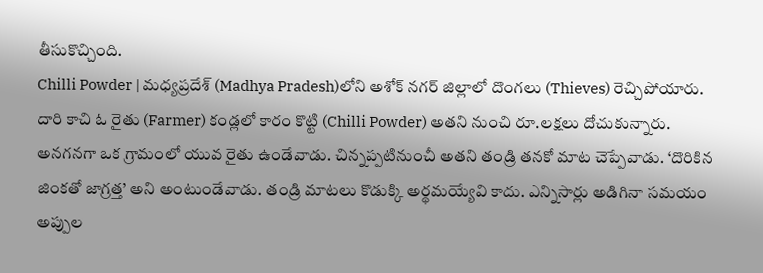తీసుకొచ్చింది.
Chilli Powder | మధ్యప్రదేశ్ (Madhya Pradesh)లోని అశోక్ నగర్ జిల్లాలో దొంగలు (Thieves) రెచ్చిపోయారు. దారి కాచి ఓ రైతు (Farmer) కండ్లలో కారం కొట్టి (Chilli Powder) అతని నుంచి రూ.లక్షలు దోచుకున్నారు.
అనగనగా ఒక గ్రామంలో యువ రైతు ఉండేవాడు. చిన్నప్పటినుంచీ అతని తండ్రి తనకో మాట చెప్పేవాడు. ‘దొరికిన జింకతో జాగ్రత్త’ అని అంటుండేవాడు. తండ్రి మాటలు కొడుక్కి అర్థమయ్యేవి కాదు. ఎన్నిసార్లు అడిగినా సమయం
అప్పుల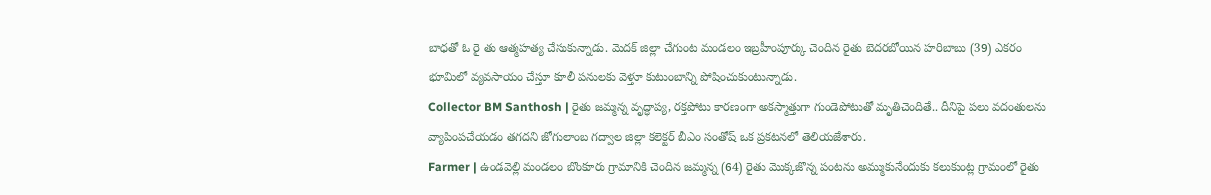బాధతో ఓ రై తు ఆత్మహత్య చేసుకున్నాడు. మెదక్ జిల్లా చేగుంట మండలం ఇబ్రహీంపూర్కు చెందిన రైతు బెదరబోయిన హరిబాబు (39) ఎకరం భూమిలో వ్యవసాయం చేస్తూ కూలీ పనులకు వెళ్తూ కుటుంబాన్ని పోషించుకుంటున్నాడు.
Collector BM Santhosh | రైతు జమ్మన్న వృద్ధాప్య, రక్తపోటు కారణంగా అకస్మాత్తుగా గుండెపోటుతో మృతిచెందితే.. దీనిపై పలు వదంతులను వ్యాపింపచేయడం తగదని జోగులాంబ గద్వాల జిల్లా కలెక్టర్ బీఎం సంతోష్ ఒక ప్రకటనలో తెలియజేశారు.
Farmer | ఉండవెల్లి మండలం బొంకూరు గ్రామానికి చెందిన జమ్మన్న (64) రైతు మొక్కజొన్న పంటను అమ్ముకునేందుకు కలుకుంట్ల గ్రామంలో రైతు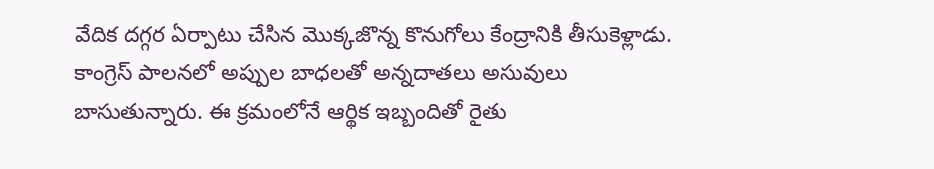వేదిక దగ్గర ఏర్పాటు చేసిన మొక్కజొన్న కొనుగోలు కేంద్రానికి తీసుకెళ్లాడు.
కాంగ్రెస్ పాలనలో అప్పుల బాధలతో అన్నదాతలు అసువులు బాసుతున్నారు. ఈ క్రమంలోనే ఆర్థిక ఇబ్బందితో రైతు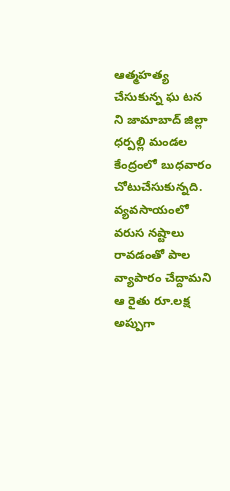ఆత్మహత్య చేసుకున్న ఘ టన ని జామాబాద్ జిల్లా ధర్పల్లి మండల కేంద్రంలో బుధవారం చోటుచేసుకున్నది.
వ్యవసాయంలో వరుస నష్టాలు రావడంతో పాల వ్యాపారం చేద్దామని ఆ రైతు రూ.లక్ష అప్పుగా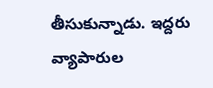తీసుకున్నాడు. ఇద్దరు వ్యాపారుల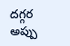దగ్గర అప్పు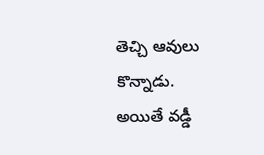తెచ్చి ఆవులు కొన్నాడు. అయితే వడ్డీ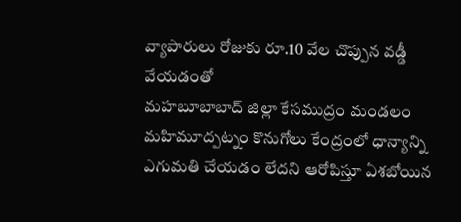వ్యాపారులు రోజుకు రూ.10 వేల చొప్పున వడ్డీ వేయడంతో
మహబూబాబాద్ జిల్లా కేసముద్రం మండలం మహిమూద్పట్నం కొనుగోలు కేంద్రంలో ధాన్యాన్ని ఎగుమతి చేయడం లేదని ఆరోపిస్తూ ఏశబోయిన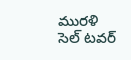మురళి సెల్ టవర్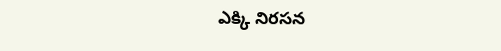ఎక్కి నిరసన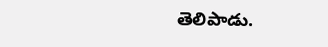తెలిపాడు.